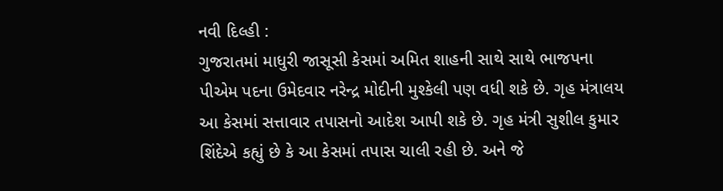નવી દિલ્હી :
ગુજરાતમાં માધુરી જાસૂસી કેસમાં અમિત શાહની સાથે સાથે ભાજપના પીએમ પદના ઉમેદવાર નરેન્દ્ર મોદીની મુશ્કેલી પણ વધી શકે છે. ગૃહ મંત્રાલય આ કેસમાં સત્તાવાર તપાસનો આદેશ આપી શકે છે. ગૃહ મંત્રી સુશીલ કુમાર શિંદેએ કહ્યું છે કે આ કેસમાં તપાસ ચાલી રહી છે. અને જે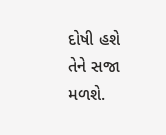દોષી હશે તેને સજા મળશે.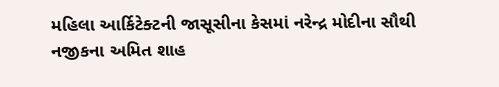મહિલા આર્કિટેક્ટની જાસૂસીના કેસમાં નરેન્દ્ર મોદીના સૌથી નજીકના અમિત શાહ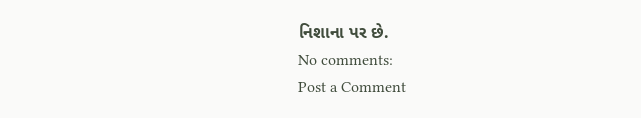નિશાના પર છે.
No comments:
Post a Comment